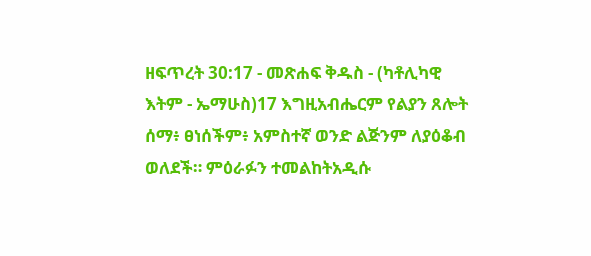ዘፍጥረት 30:17 - መጽሐፍ ቅዱስ - (ካቶሊካዊ እትም - ኤማሁስ)17 እግዚአብሔርም የልያን ጸሎት ሰማ፥ ፀነሰችም፥ አምስተኛ ወንድ ልጅንም ለያዕቆብ ወለደች። ምዕራፉን ተመልከትአዲሱ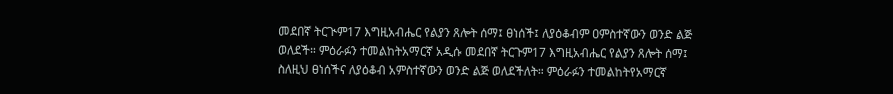መደበኛ ትርጒም17 እግዚአብሔር የልያን ጸሎት ሰማ፤ ፀነሰች፤ ለያዕቆብም ዐምስተኛውን ወንድ ልጅ ወለደች። ምዕራፉን ተመልከትአማርኛ አዲሱ መደበኛ ትርጉም17 እግዚአብሔር የልያን ጸሎት ሰማ፤ ስለዚህ ፀነሰችና ለያዕቆብ አምስተኛውን ወንድ ልጅ ወለደችለት። ምዕራፉን ተመልከትየአማርኛ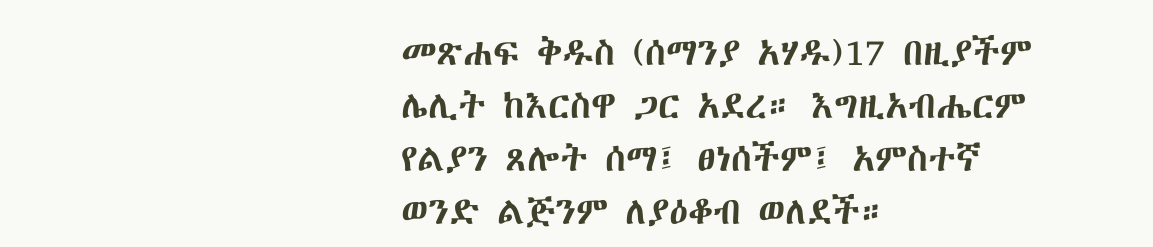መጽሐፍ ቅዱስ (ሰማንያ አሃዱ)17 በዚያችም ሌሊት ከእርስዋ ጋር አደረ። እግዚአብሔርም የልያን ጸሎት ሰማ፤ ፀነሰችም፤ አምስተኛ ወንድ ልጅንም ለያዕቆብ ወለደች።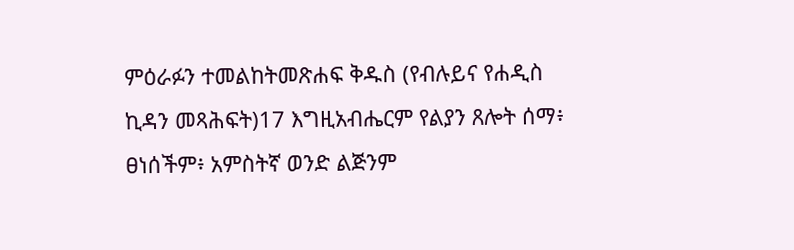ምዕራፉን ተመልከትመጽሐፍ ቅዱስ (የብሉይና የሐዲስ ኪዳን መጻሕፍት)17 እግዚአብሔርም የልያን ጸሎት ሰማ፥ ፀነሰችም፥ አምስትኛ ወንድ ልጅንም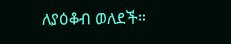ለያዕቆብ ወለደች።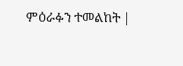ምዕራፉን ተመልከት |